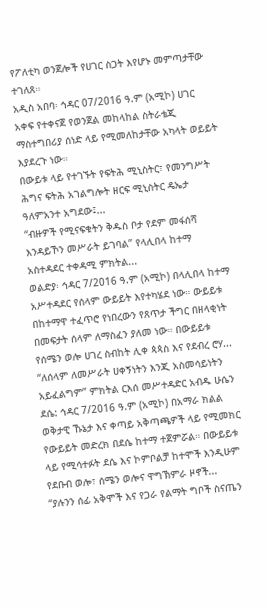የፖለቲካ ወንጀሎች የሀገር ስጋት እየሆኑ መምጣታቸው ተገለጸ።
አዲስ አበባ፡ ኅዳር 07/2016 ዓ.ም (አሚኮ) ሀገር አቀፍ የተቀናጀ የወንጀል መከላከል ስትራቴጂ ማስተግበሪያ ሰነድ ላይ የሚመለከታቸው አካላት ወይይት እያደረጉ ነው።
በውይቱ ላይ የተገኙት የፍትሕ ሚኒስትር፣ የመንግሥት ሕግና ፍትሕ አገልግሎት ዘርፍ ሚኒስትር ዴኤታ ዓለምአንተ አግደው፤...
“ብዙዎች የሚናፍቁትን ቅዱስ ቦታ የደም መፋሰሻ እንዳይኾን መሥራት ይገባል” የላሊበላ ከተማ አስተዳደር ተቀዳሚ ምክትል...
ወልድያ፡ ኅዳር 7/2016 ዓ.ም (አሚኮ) በላሊበላ ከተማ አሥተዳደር የሰላም ውይይት እየተካሄደ ነው። ውይይቱ በከተማዋ ተፈጥሮ የነበረውን የጸጥታ ችግር በዘላቂነት በመፍታት ሰላም ለማስፈን ያለመ ነው። በውይይቱ የሰሜን ወሎ ሀገረ ስብከት ሊቀ ጳጳስ እና የደብረ ሮሃ...
“ለሰላም ለመሥራት ሀቀኝነትን እንጂ አስመሳይነትን አይፈልግም” ምክትል ርእሰ መሥተዳድር አብዱ ሁሴን
ደሴ: ኅዳር 7/2016 ዓ.ም (አሚኮ) በአማራ ክልል ወቅታዊ ኹኔታ እና ቀጣይ አቅጣጫዎች ላይ የሚመክር የውይይት መድረክ በደሴ ከተማ ተጀምሯል። በውይይቱ ላይ የሚሳተፉት ደሴ እና ኮምቦልቻ ከተሞች እንዲሁም የደቡብ ወሎ፣ ሰሜን ወሎና ዋግኽምራ ዞኖች...
“ያሉንን ሰፊ አቅሞች እና የጋራ የልማት ግቦች ስናጤን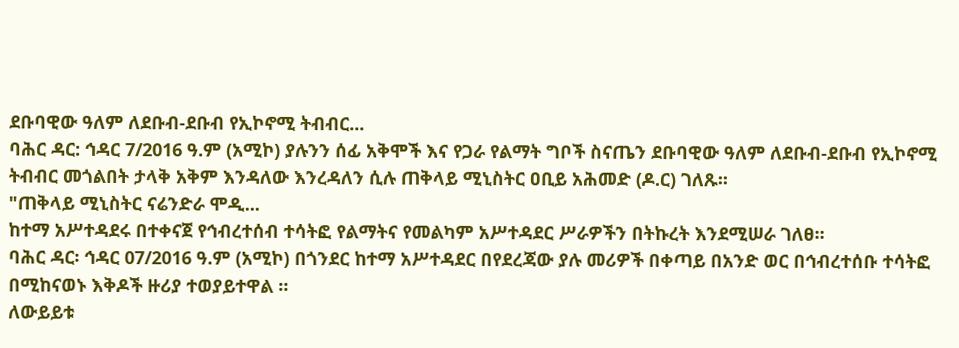ደቡባዊው ዓለም ለደቡብ-ደቡብ የኢኮኖሚ ትብብር...
ባሕር ዳር: ኅዳር 7/2016 ዓ.ም (አሚኮ) ያሉንን ሰፊ አቅሞች እና የጋራ የልማት ግቦች ስናጤን ደቡባዊው ዓለም ለደቡብ-ደቡብ የኢኮኖሚ ትብብር መጎልበት ታላቅ አቅም እንዳለው እንረዳለን ሲሉ ጠቅላይ ሚኒስትር ዐቢይ አሕመድ (ዶ.ር) ገለጹ፡፡
"ጠቅላይ ሚኒስትር ናሬንድራ ሞዲ...
ከተማ አሥተዳደሩ በተቀናጀ የኅብረተሰብ ተሳትፎ የልማትና የመልካም አሥተዳደር ሥራዎችን በትኩረት እንደሚሠራ ገለፀ።
ባሕር ዳር፡ ኅዳር 07/2016 ዓ.ም (አሚኮ) በጎንደር ከተማ አሥተዳደር በየደረጃው ያሉ መሪዎች በቀጣይ በአንድ ወር በኅብረተሰቡ ተሳትፎ በሚከናወኑ እቅዶች ዙሪያ ተወያይተዋል ።
ለውይይቱ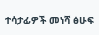ተሳታፊዎች መነሻ ፅሁፍ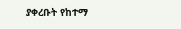ያቀረቡት የከተማ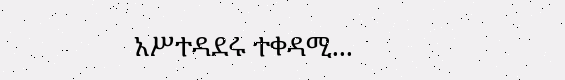አሥተዳደሩ ተቀዳሚ...